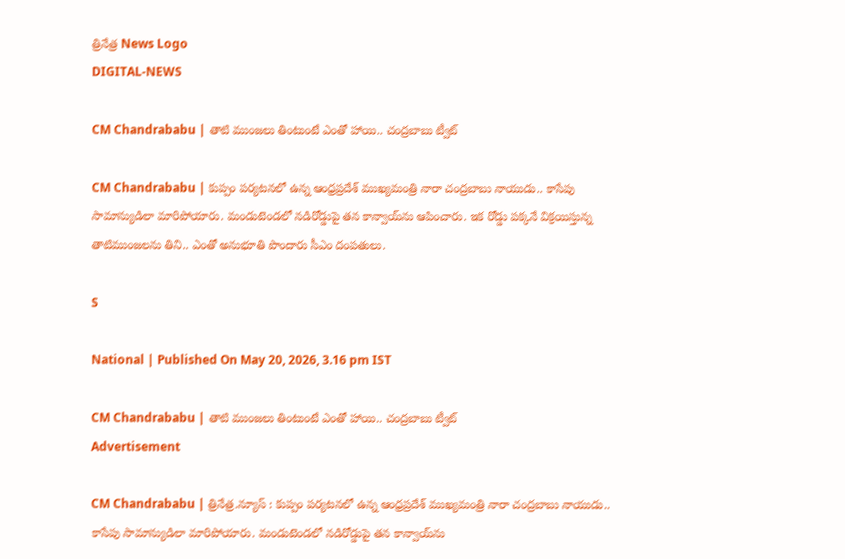త్రినేత్ర News Logo
DIGITAL-NEWS

CM Chandrababu | తాటి ముంజ‌లు తింటుంటే ఎంతో హాయి.. చంద్ర‌బాబు ట్వీట్

CM Chandrababu | కుప్పం ప‌ర్య‌ట‌న‌లో ఉన్న ఆంధ్ర‌ప్ర‌దేశ్ ముఖ్య‌మంత్రి నారా చంద్ర‌బాబు నాయుడు.. కాసేపు సామాన్యుడిలా మారిపోయారు. మండుటెండ‌లో న‌డిరోడ్డుపై త‌న కాన్వాయ్‌ను ఆపించారు. ఇక రోడ్డు ప‌క్క‌నే విక్ర‌యిస్తున్న తాటిముంజ‌ల‌ను తిని.. ఎంతో అనుభూతి పొందారు సీఎం దంప‌తులు.

S

National | Published On May 20, 2026, 3.16 pm IST

CM Chandrababu | తాటి ముంజ‌లు తింటుంటే ఎంతో హాయి.. చంద్ర‌బాబు ట్వీట్
Advertisement

CM Chandrababu | త్రినేత్ర‌.న్యూస్ : కుప్పం ప‌ర్య‌ట‌న‌లో ఉన్న ఆంధ్ర‌ప్ర‌దేశ్ ముఖ్య‌మంత్రి నారా చంద్ర‌బాబు నాయుడు.. కాసేపు సామాన్యుడిలా మారిపోయారు. మండుటెండ‌లో న‌డిరోడ్డుపై త‌న కాన్వాయ్‌ను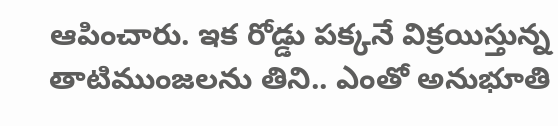ఆపించారు. ఇక రోడ్డు ప‌క్క‌నే విక్ర‌యిస్తున్న తాటిముంజ‌ల‌ను తిని.. ఎంతో అనుభూతి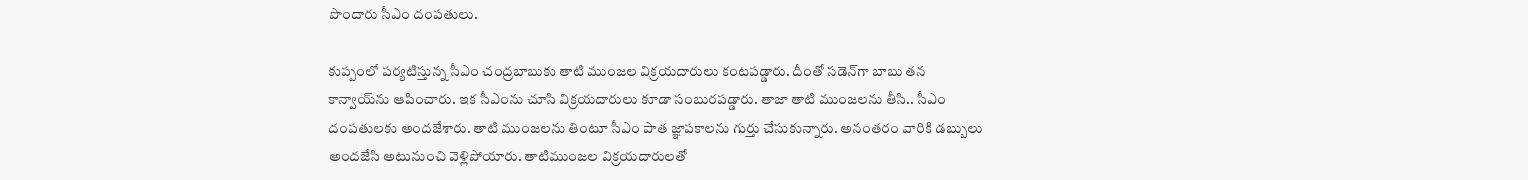పొందారు సీఎం దంప‌తులు.

కుప్పంలో ప‌ర్య‌టిస్తున్న సీఎం చంద్ర‌బాబుకు తాటి ముంజ‌ల విక్ర‌య‌దారులు కంట‌ప‌డ్డారు. దీంతో స‌డెన్‌గా బాబు త‌న కాన్వాయ్‌ను ఆపించారు. ఇక సీఎంను చూసి విక్ర‌య‌దారులు కూడా సంబుర‌ప‌డ్డారు. తాజా తాటి ముంజ‌ల‌ను తీసి.. సీఎం దంప‌తుల‌కు అంద‌జేశారు. తాటి ముంజల‌ను తింటూ సీఎం పాత జ్ఞాప‌కాల‌ను గుర్తు చేసుకున్నారు. అనంత‌రం వారికి డ‌బ్బులు అంద‌జేసి అటునుంచి వెళ్లిపోయారు. తాటిముంజ‌ల విక్ర‌య‌దారుల‌తో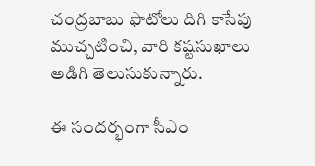చంద్ర‌బాబు ఫొటోలు దిగి కాసేపు ముచ్చ‌టించి, వారి క‌ష్టసుఖాలు అడిగి తెలుసుకున్నారు.

ఈ సంద‌ర్భంగా సీఎం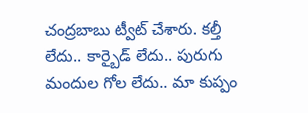చంద్ర‌బాబు ట్వీట్ చేశారు. కల్తీ లేదు.. కార్బైడ్ లేదు.. పురుగు మందుల గోల లేదు.. మా కుప్పం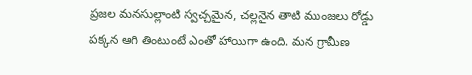ప్రజల మనసుల్లాంటి స్వచ్చమైన, చల్లనైన తాటి ముంజలు రోడ్డు పక్కన ఆగి తింటుంటే ఎంతో హాయిగా ఉంది. మన గ్రామీణ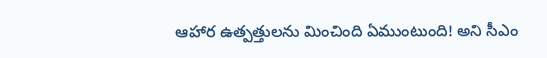ఆహార ఉత్పత్తులను మించింది ఏముంటుంది! అని సీఎం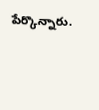పేర్కొన్నారు.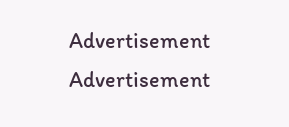Advertisement
Advertisement